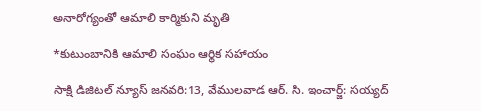అనారోగ్యంతో ఆమాలి కార్మికుని మృతి

*కుటుంబానికి ఆమాలి సంఘం ఆర్థిక సహాయం

సాక్షి డిజిటల్ న్యూస్ జనవరి:13, వేములవాడ ఆర్. సి. ఇంచార్జ్: సయ్యద్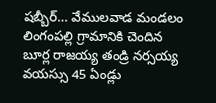షబ్బీర్… వేములవాడ మండలం లింగంపల్లి గ్రామానికి చెందిన బూర్ల రాజయ్య తండ్రి నర్సయ్య వయస్సు 45 ఏండ్లు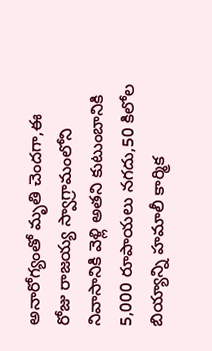అనారోగ్యంతో మృతి చెందగా,ఈ రోజు రాజయ్య స్వాగ్రామంలోని నివాసానికి వెళ్లి అతని కుటుంబానికి 5,000 రూపాయలు నగదు,50 కిలోల బియ్యాన్ని హమాలీ కార్మిక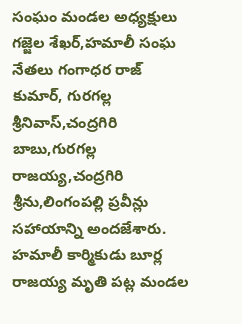సంఘం మండల అధ్యక్షులు గజ్జెల శేఖర్,హమాలీ సంఘ నేతలు గంగాధర రాజ్ కుమార్, గురగల్ల శ్రీనివాస్,చంద్రగిరి బాబు,గురగల్ల రాజయ్య,చంద్రగిరి శ్రీను,లింగంపల్లి ప్రవీన్లు సహాయాన్ని అందజేశారు. హమాలీ కార్మికుడు బూర్ల రాజయ్య మృతి పట్ల మండల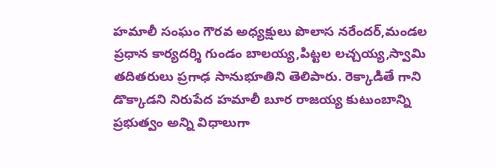హమాలీ సంఘం గౌరవ అధ్యక్షులు పొలాస నరేందర్,మండల ప్రధాన కార్యదర్శి గుండం బాలయ్య,పిట్టల లచ్చయ్య,స్వామి తదితరులు ప్రగాఢ సానుభూతిని తెలిపారు. రెక్కాడితే గాని డొక్కాడని నిరుపేద హమాలీ బూర రాజయ్య కుటుంబాన్ని ప్రభుత్వం అన్ని విధాలుగా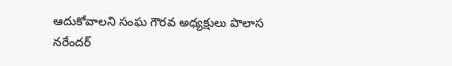ఆదుకోవాలని సంఘ గౌరవ అధ్యక్షులు పొలాస నరేందర్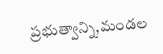ప్రభుత్వాన్ని,మండల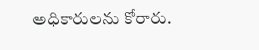అధికారులను కోరారు.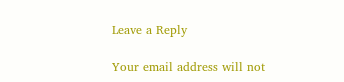Leave a Reply

Your email address will not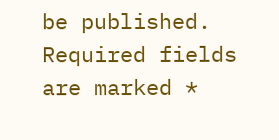be published. Required fields are marked *